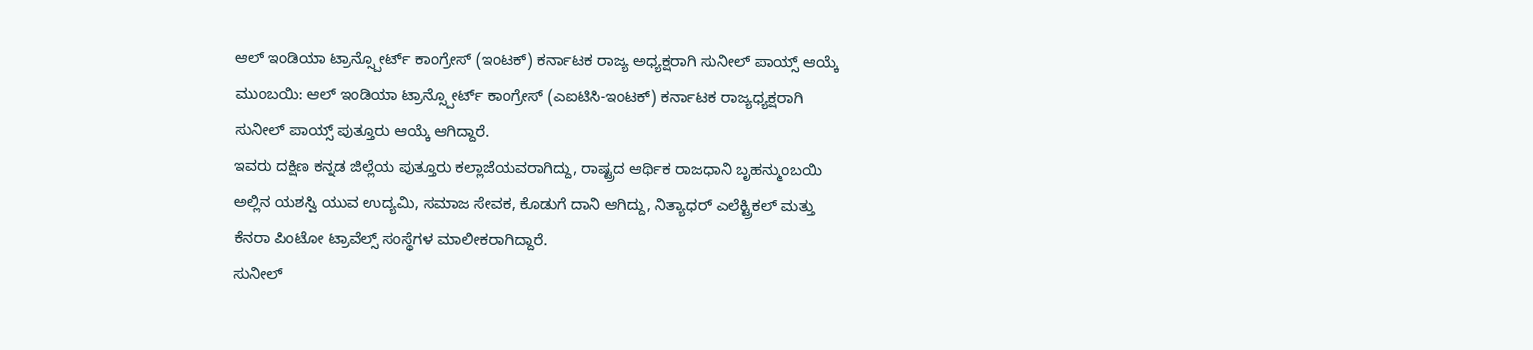ಆಲ್ ಇಂಡಿಯಾ ಟ್ರಾನ್ಸ್ಪೋರ್ಟ್ ಕಾಂಗ್ರೇಸ್ (ಇಂಟಕ್) ಕರ್ನಾಟಕ ರಾಜ್ಯ ಅಧ್ಯಕ್ಷರಾಗಿ ಸುನೀಲ್ ಪಾಯ್ಸ್ ಆಯ್ಕೆ
ಮುಂಬಯಿ: ಆಲ್ ಇಂಡಿಯಾ ಟ್ರಾನ್ಸ್ಪೋರ್ಟ್ ಕಾಂಗ್ರೇಸ್ (ಎಐಟಿಸಿ-ಇಂಟಕ್) ಕರ್ನಾಟಕ ರಾಜ್ಯಧ್ಯಕ್ಷರಾಗಿ ಸುನೀಲ್ ಪಾಯ್ಸ್ ಪುತ್ತೂರು ಆಯ್ಕೆ ಆಗಿದ್ದಾರೆ.
ಇವರು ದಕ್ಷಿಣ ಕನ್ನಡ ಜಿಲ್ಲೆಯ ಪುತ್ತೂರು ಕಲ್ಲಾಜೆಯವರಾಗಿದ್ದು, ರಾಷ್ಟ್ರದ ಆರ್ಥಿಕ ರಾಜಧಾನಿ ಬೃಹನ್ಮುಂಬಯಿ ಅಲ್ಲಿನ ಯಶಸ್ವಿ ಯುವ ಉದ್ಯಮಿ, ಸಮಾಜ ಸೇವಕ, ಕೊಡುಗೆ ದಾನಿ ಆಗಿದ್ದು, ನಿತ್ಯಾಧರ್ ಎಲೆಕ್ಟ್ರಿಕಲ್ ಮತ್ತು ಕೆನರಾ ಪಿಂಟೋ ಟ್ರಾವೆಲ್ಸ್ ಸಂಸ್ಥೆಗಳ ಮಾಲೀಕರಾಗಿದ್ದಾರೆ.
ಸುನೀಲ್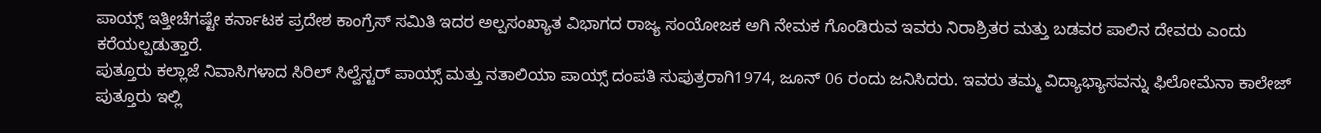ಪಾಯ್ಸ್ ಇತ್ತೀಚೆಗಷ್ಟೇ ಕರ್ನಾಟಕ ಪ್ರದೇಶ ಕಾಂಗ್ರೆಸ್ ಸಮಿತಿ ಇದರ ಅಲ್ಪಸಂಖ್ಯಾತ ವಿಭಾಗದ ರಾಜ್ಯ ಸಂಯೋಜಕ ಅಗಿ ನೇಮಕ ಗೊಂಡಿರುವ ಇವರು ನಿರಾಶ್ರಿತರ ಮತ್ತು ಬಡವರ ಪಾಲಿನ ದೇವರು ಎಂದು ಕರೆಯಲ್ಪಡುತ್ತಾರೆ.
ಪುತ್ತೂರು ಕಲ್ಲಾಜೆ ನಿವಾಸಿಗಳಾದ ಸಿರಿಲ್ ಸಿಲ್ವೆಸ್ಟರ್ ಪಾಯ್ಸ್ ಮತ್ತು ನತಾಲಿಯಾ ಪಾಯ್ಸ್ ದಂಪತಿ ಸುಪುತ್ರರಾಗಿ1974, ಜೂನ್ 06 ರಂದು ಜನಿಸಿದರು. ಇವರು ತಮ್ಮ ವಿದ್ಯಾಭ್ಯಾಸವನ್ನು ಫಿಲೋಮೆನಾ ಕಾಲೇಜ್ ಪುತ್ತೂರು ಇಲ್ಲಿ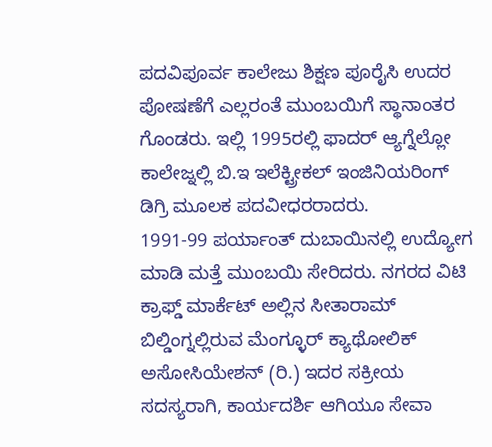ಪದವಿಪೂರ್ವ ಕಾಲೇಜು ಶಿಕ್ಷಣ ಪೂರೈಸಿ ಉದರ ಪೋಷಣೆಗೆ ಎಲ್ಲರಂತೆ ಮುಂಬಯಿಗೆ ಸ್ಥಾನಾಂತರ ಗೊಂಡರು. ಇಲ್ಲಿ 1995ರಲ್ಲಿ ಫಾದರ್ ಆ್ಯಗ್ನೆಲ್ಲೋ ಕಾಲೇಜ್ನಲ್ಲಿ ಬಿ.ಇ ಇಲೆಕ್ಟ್ರೀಕಲ್ ಇಂಜಿನಿಯರಿಂಗ್ ಡಿಗ್ರಿ ಮೂಲಕ ಪದವೀಧರರಾದರು.
1991-99 ಪರ್ಯಾಂತ್ ದುಬಾಯಿನಲ್ಲಿ ಉದ್ಯೋಗ ಮಾಡಿ ಮತ್ತೆ ಮುಂಬಯಿ ಸೇರಿದರು. ನಗರದ ವಿಟಿ ಕ್ರಾಫ್ಡ್ ಮಾರ್ಕೆಟ್ ಅಲ್ಲಿನ ಸೀತಾರಾಮ್ ಬಿಲ್ಡಿಂಗ್ನಲ್ಲಿರುವ ಮೆಂಗ್ಳೂರ್ ಕ್ಯಾಥೋಲಿಕ್ ಅಸೋಸಿಯೇಶನ್ (ರಿ.) ಇದರ ಸಕ್ರೀಯ ಸದಸ್ಯರಾಗಿ, ಕಾರ್ಯದರ್ಶಿ ಆಗಿಯೂ ಸೇವಾ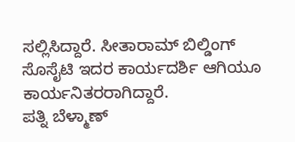ಸಲ್ಲಿಸಿದ್ದಾರೆ. ಸೀತಾರಾಮ್ ಬಿಲ್ಡಿಂಗ್ ಸೊಸೈಟಿ ಇದರ ಕಾರ್ಯದರ್ಶಿ ಆಗಿಯೂ ಕಾರ್ಯನಿತರರಾಗಿದ್ದಾರೆ.
ಪತ್ನಿ ಬೆಳ್ಮಾಣ್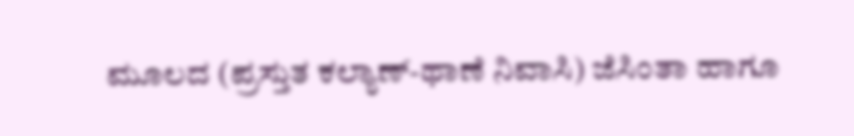ಮೂಲದ (ಪ್ರಸ್ತುತ ಕಲ್ಯಾಣ್-ಥಾಣೆ ನಿವಾಸಿ) ಜೆಸಿಂತಾ ಹಾಗೂ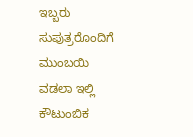ಇಬ್ಬರು ಸುಪುತ್ರರೊಂದಿಗೆ ಮುಂಬಯಿ ವಡಲಾ ಇಲ್ಲಿ ಕೌಟುಂಬಿಕ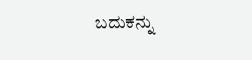ಬದುಕನ್ನು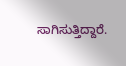ಸಾಗಿಸುತ್ತಿದ್ದಾರೆ.